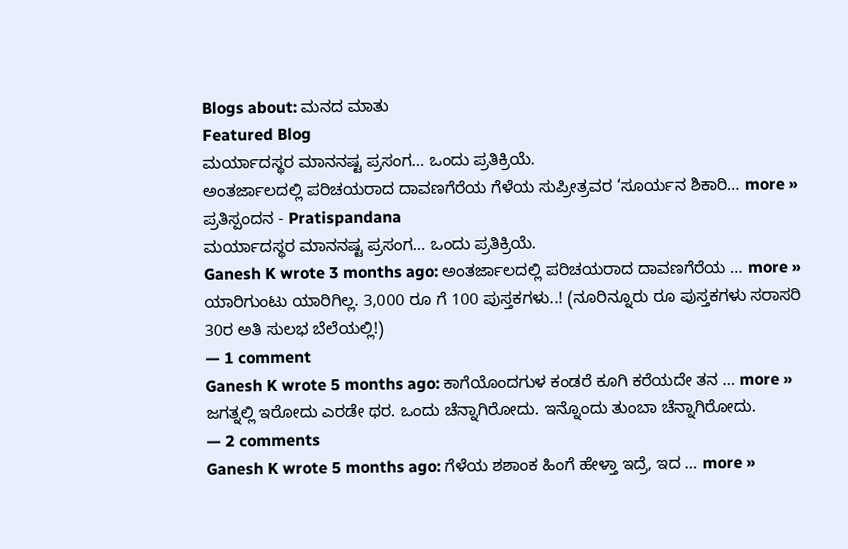Blogs about: ಮನದ ಮಾತು
Featured Blog
ಮರ್ಯಾದಸ್ಥರ ಮಾನನಷ್ಟ ಪ್ರಸಂಗ… ಒಂದು ಪ್ರತಿಕ್ರಿಯೆ.
ಅಂತರ್ಜಾಲದಲ್ಲಿ ಪರಿಚಯರಾದ ದಾವಣಗೆರೆಯ ಗೆಳೆಯ ಸುಪ್ರೀತ್ರವರ ‘ಸೂರ್ಯನ ಶಿಕಾರಿ… more »
ಪ್ರತಿಸ್ಪಂದನ - Pratispandana
ಮರ್ಯಾದಸ್ಥರ ಮಾನನಷ್ಟ ಪ್ರಸಂಗ… ಒಂದು ಪ್ರತಿಕ್ರಿಯೆ.
Ganesh K wrote 3 months ago: ಅಂತರ್ಜಾಲದಲ್ಲಿ ಪರಿಚಯರಾದ ದಾವಣಗೆರೆಯ … more »
ಯಾರಿಗುಂಟು ಯಾರಿಗಿಲ್ಲ. 3,000 ರೂ ಗೆ 100 ಪುಸ್ತಕಗಳು..! (ನೂರಿನ್ನೂರು ರೂ ಪುಸ್ತಕಗಳು ಸರಾಸರಿ 30ರ ಅತಿ ಸುಲಭ ಬೆಲೆಯಲ್ಲಿ!)
— 1 comment
Ganesh K wrote 5 months ago: ಕಾಗೆಯೊಂದಗುಳ ಕಂಡರೆ ಕೂಗಿ ಕರೆಯದೇ ತನ … more »
ಜಗತ್ನಲ್ಲಿ ಇರೋದು ಎರಡೇ ಥರ. ಒಂದು ಚೆನ್ನಾಗಿರೋದು. ಇನ್ನೊಂದು ತುಂಬಾ ಚೆನ್ನಾಗಿರೋದು.
— 2 comments
Ganesh K wrote 5 months ago: ಗೆಳೆಯ ಶಶಾಂಕ ಹಿಂಗೆ ಹೇಳ್ತಾ ಇದ್ರೆ, ಇದ … more »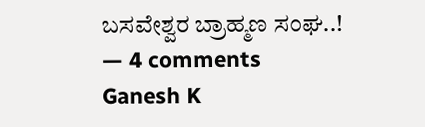ಬಸವೇಶ್ವರ ಬ್ರಾಹ್ಮಣ ಸಂಘ..!
— 4 comments
Ganesh K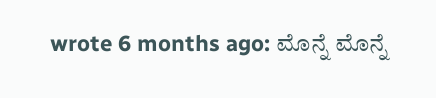wrote 6 months ago: ಮೊನ್ನೆ ಮೊನ್ನೆ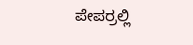ಪೇಪರ್ರಲ್ಲಿ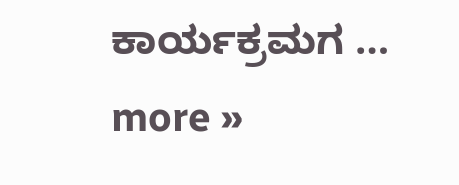ಕಾರ್ಯಕ್ರಮಗ … more »